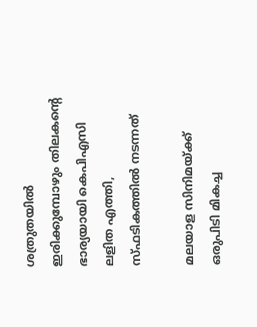ശത്രുതയില്‍ ഇരിക്കുമ്പോഴും തിലകന്റെ ഭാര്യയായി കെപിഎസി ലളിത എത്തി, സ്ഫടികത്തില്‍ നടന്നത്

മലയാള സിനിമയ്ക്ക് ഒരുപിടി മികച്ച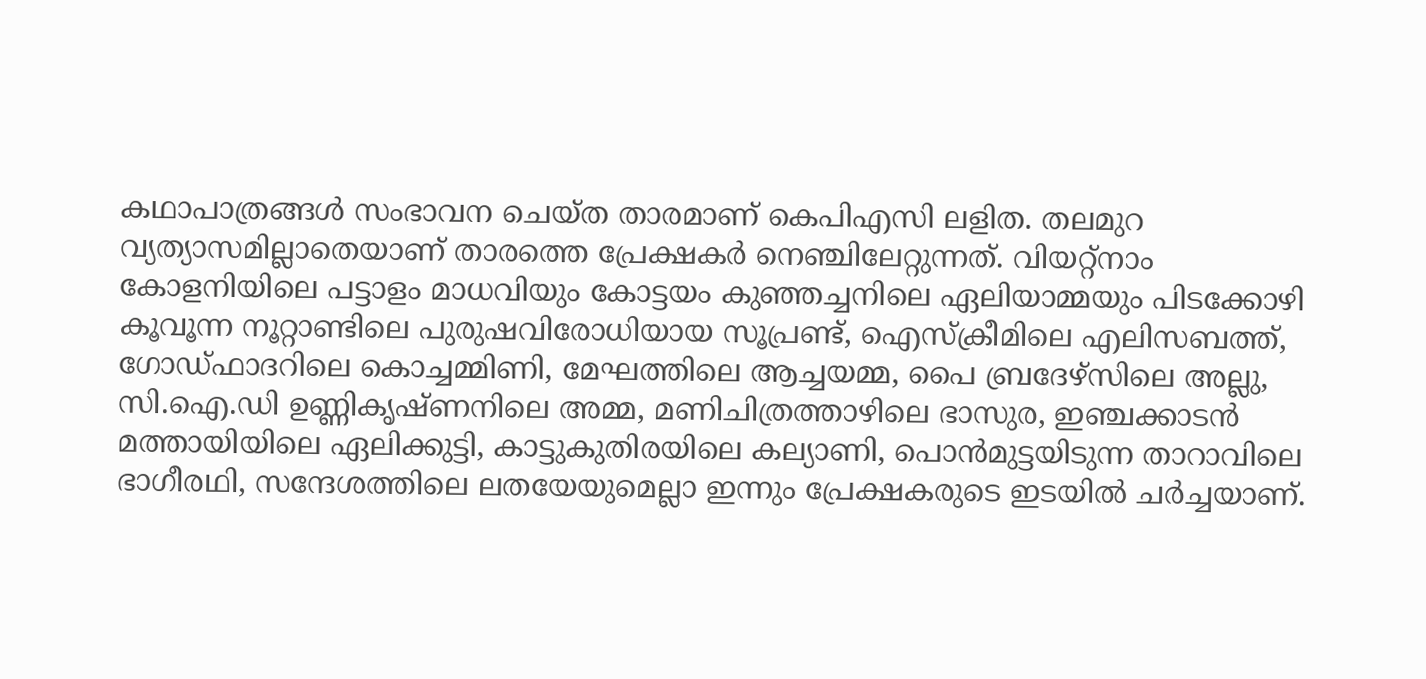കഥാപാത്രങ്ങള്‍ സംഭാവന ചെയ്ത താരമാണ് കെപിഎസി ലളിത. തലമുറ വ്യത്യാസമില്ലാതെയാണ് താരത്തെ പ്രേക്ഷകര്‍ നെഞ്ചിലേറ്റുന്നത്. വിയറ്റ്‌നാം കോളനിയിലെ പട്ടാളം മാധവിയും കോട്ടയം കുഞ്ഞച്ചനിലെ ഏലിയാമ്മയും പിടക്കോഴി കൂവൂന്ന നൂറ്റാണ്ടിലെ പുരുഷവിരോധിയായ സൂപ്രണ്ട്, ഐസ്‌ക്രീമിലെ എലിസബത്ത്, ഗോഡ്ഫാദറിലെ കൊച്ചമ്മിണി, മേഘത്തിലെ ആച്ചയമ്മ, പൈ ബ്രദേഴ്‌സിലെ അല്ലു, സി.ഐ.ഡി ഉണ്ണികൃഷ്ണനിലെ അമ്മ, മണിചിത്രത്താഴിലെ ഭാസുര, ഇഞ്ചക്കാടന്‍ മത്തായിയിലെ ഏലിക്കുട്ടി, കാട്ടുകുതിരയിലെ കല്യാണി, പൊന്‍മുട്ടയിടുന്ന താറാവിലെ ഭാഗീരഥി, സന്ദേശത്തിലെ ലതയേയുമെല്ലാ ഇന്നും പ്രേക്ഷകരുടെ ഇടയില്‍ ചര്‍ച്ചയാണ്.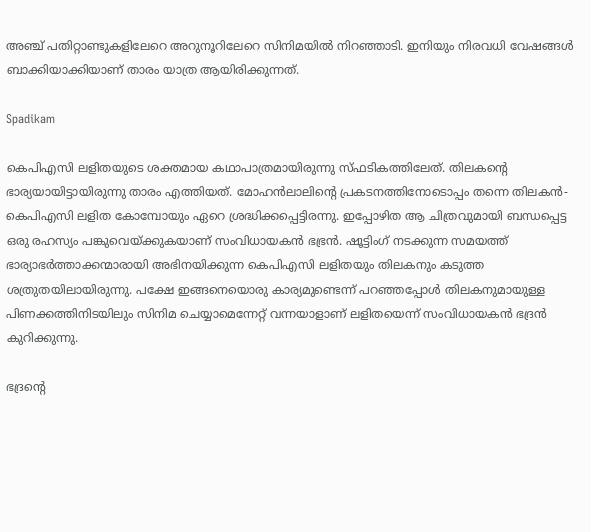അഞ്ച് പതിറ്റാണ്ടുകളിലേറെ അറുനൂറിലേറെ സിനിമയില്‍ നിറഞ്ഞാടി. ഇനിയും നിരവധി വേഷങ്ങള്‍ ബാക്കിയാക്കിയാണ് താരം യാത്ര ആയിരിക്കുന്നത്.

Spadikam

കെപിഎസി ലളിതയുടെ ശക്തമായ കഥാപാത്രമായിരുന്നു സ്ഫടികത്തിലേത്. തിലകന്റെ ഭാര്യയായിട്ടായിരുന്നു താരം എത്തിയത്. മോഹന്‍ലാലിന്റെ പ്രകടനത്തിനോടൊപ്പം തന്നെ തിലകന്‍- കെപിഎസി ലളിത കോമ്പോയും ഏറെ ശ്രദ്ധിക്കപ്പെട്ടിരന്നു. ഇപ്പോഴിത ആ ചിത്രവുമായി ബന്ധപ്പെട്ട ഒരു രഹസ്യം പങ്കുവെയ്ക്കുകയാണ് സംവിധായകന്‍ ഭഭ്രന്‍. ഷൂട്ടിംഗ് നടക്കുന്ന സമയത്ത് ഭാര്യാഭര്‍ത്താക്കന്മാരായി അഭിനയിക്കുന്ന കെപിഎസി ലളിതയും തിലകനും കടുത്ത ശത്രുതയിലായിരുന്നു. പക്ഷേ ഇങ്ങനെയൊരു കാര്യമുണ്ടെന്ന് പറഞ്ഞപ്പോള്‍ തിലകനുമായുള്ള പിണക്കത്തിനിടയിലും സിനിമ ചെയ്യാമെന്നേറ്റ് വന്നയാളാണ് ലളിതയെന്ന് സംവിധായകന്‍ ഭദ്രന്‍ കുറിക്കുന്നു.

ഭദ്രന്റെ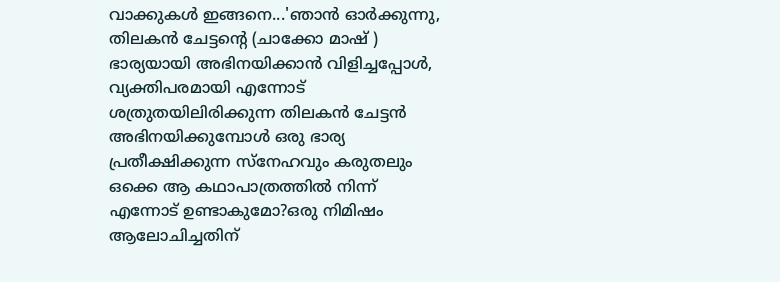വാക്കുകള്‍ ഇങ്ങനെ...'ഞാന്‍ ഓര്‍ക്കുന്നു, തിലകന്‍ ചേട്ടന്റെ (ചാക്കോ മാഷ് ) ഭാര്യയായി അഭിനയിക്കാന്‍ വിളിച്ചപ്പോള്‍, വ്യക്തിപരമായി എന്നോട് ശത്രുതയിലിരിക്കുന്ന തിലകന്‍ ചേട്ടന്‍ അഭിനയിക്കുമ്പോള്‍ ഒരു ഭാര്യ പ്രതീക്ഷിക്കുന്ന സ്‌നേഹവും കരുതലും ഒക്കെ ആ കഥാപാത്രത്തില്‍ നിന്ന് എന്നോട് ഉണ്ടാകുമോ?ഒരു നിമിഷം ആലോചിച്ചതിന്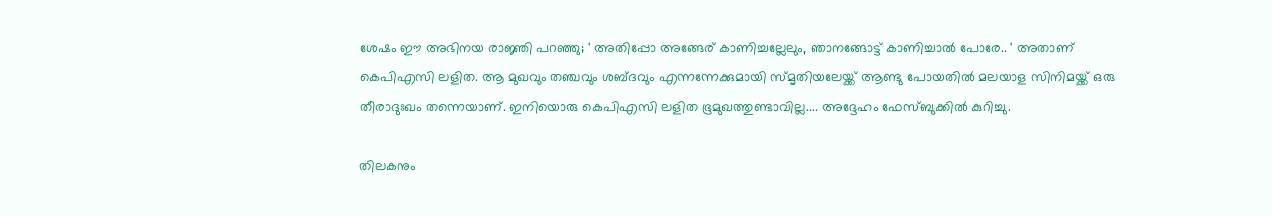ശേഷം ഈ അഭിനയ രാജ്ഞി പറഞ്ഞു; ' അതിപ്പോ അങ്ങേര് കാണിച്ചല്ലേലും, ഞാനങ്ങോട്ട് കാണിച്ചാല്‍ പോരേ.. ' അതാണ് കെപിഎസി ലളിത. ആ മുഖവും തഞ്ചവും ശബ്ദവും എന്നന്നേക്കുമായി സ്മൃതിയലേയ്ക്ക് ആണ്ടു പോയതില്‍ മലയാള സിനിമയ്ക്ക് ഒരു തീരാദുഃഖം തന്നെയാണ്. ഇനിയൊരു കെപിഎസി ലളിത ഭൂമുഖത്തുണ്ടാവില്ല.... അദ്ദേഹം ഫേസ്ബുക്കില്‍ കുറിച്ചു.

തിലകനും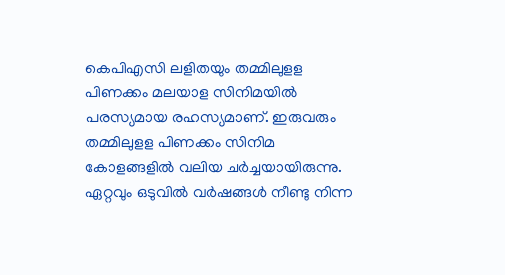കെപിഎസി ലളിതയും തമ്മിലുളള പിണക്കം മലയാള സിനിമയില്‍ പരസ്യമായ രഹസ്യമാണ്. ഇരുവരും തമ്മിലുളള പിണക്കം സിനിമ കോളങ്ങളില്‍ വലിയ ചര്‍ച്ചയായിരുന്നു. ഏറ്റവും ഒടുവില്‍ വര്‍ഷങ്ങള്‍ നീണ്ടു നിന്ന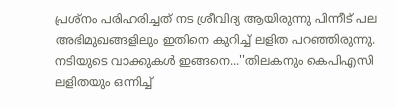പ്രശ്‌നം പരിഹരിച്ചത് നട ശ്രീവിദ്യ ആയിരുന്നു പിന്നീട് പല അഭിമുഖങ്ങളിലും ഇതിനെ കുറിച്ച് ലളിത പറഞ്ഞിരുന്നു. നടിയുടെ വാക്കുകള്‍ ഇങ്ങനെ...''തിലകനും കെപിഎസി ലളിതയും ഒന്നിച്ച്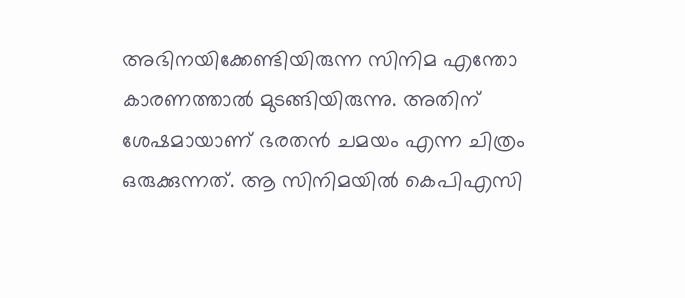അഭിനയിക്കേണ്ടിയിരുന്ന സിനിമ എന്തോ കാരണത്താല്‍ മുടങ്ങിയിരുന്നു. അതിന് ശേഷമായാണ് ഭരതന്‍ ചമയം എന്ന ചിത്രം ഒരുക്കുന്നത്. ആ സിനിമയില്‍ കെപിഎസി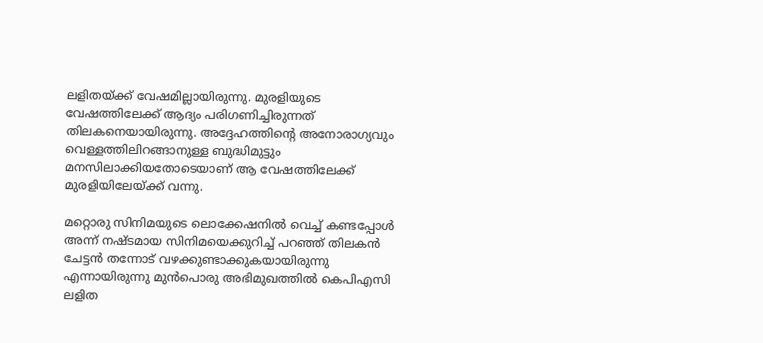ലളിതയ്ക്ക് വേഷമില്ലായിരുന്നു. മുരളിയുടെ വേഷത്തിലേക്ക് ആദ്യം പരിഗണിച്ചിരുന്നത് തിലകനെയായിരുന്നു. അദ്ദേഹത്തിന്റെ അനോരാഗ്യവും വെള്ളത്തിലിറങ്ങാനുള്ള ബുദ്ധിമുട്ടും മനസിലാക്കിയതോടെയാണ് ആ വേഷത്തിലേക്ക് മുരളിയിലേയ്ക്ക് വന്നു.

മറ്റൊരു സിനിമയുടെ ലൊക്കേഷനില്‍ വെച്ച് കണ്ടപ്പോള്‍ അന്ന് നഷ്ടമായ സിനിമയെക്കുറിച്ച് പറഞ്ഞ് തിലകന്‍ ചേട്ടന്‍ തന്നോട് വഴക്കുണ്ടാക്കുകയായിരുന്നു എന്നായിരുന്നു മുന്‍പൊരു അഭിമുഖത്തില്‍ കെപിഎസി ലളിത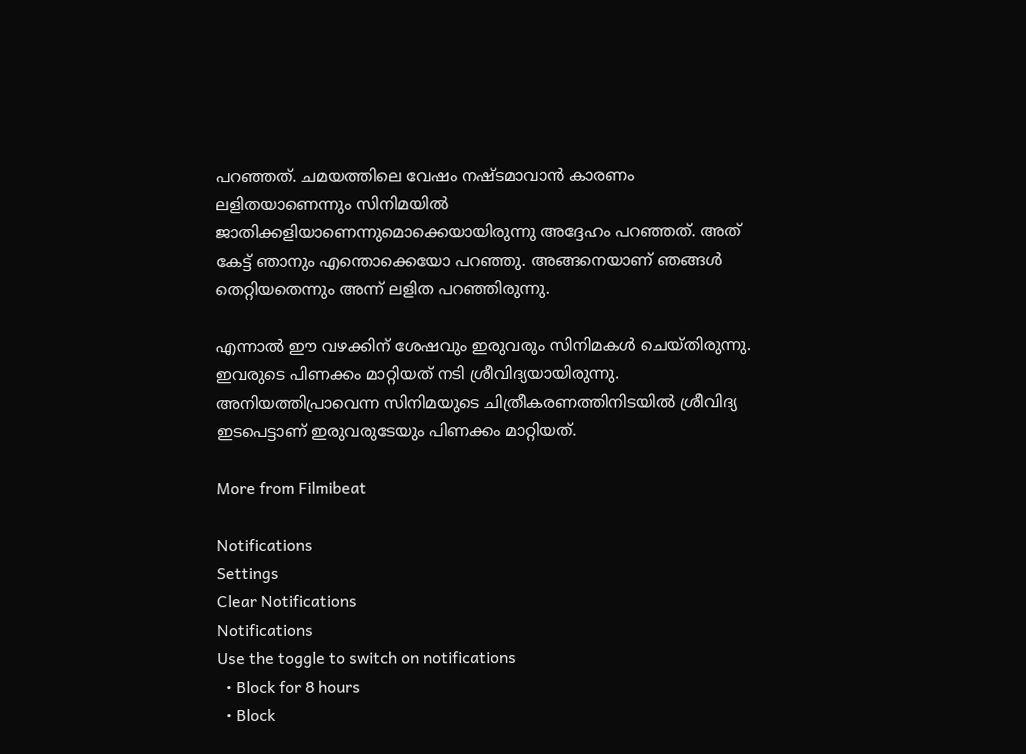പറഞ്ഞത്. ചമയത്തിലെ വേഷം നഷ്ടമാവാന്‍ കാരണം ലളിതയാണെന്നും സിനിമയില്‍ ജാതിക്കളിയാണെന്നുമൊക്കെയായിരുന്നു അദ്ദേഹം പറഞ്ഞത്. അത് കേട്ട് ഞാനും എന്തൊക്കെയോ പറഞ്ഞു. അങ്ങനെയാണ് ഞങ്ങള്‍ തെറ്റിയതെന്നും അന്ന് ലളിത പറഞ്ഞിരുന്നു.

എന്നാല്‍ ഈ വഴക്കിന് ശേഷവും ഇരുവരും സിനിമകള്‍ ചെയ്തിരുന്നു. ഇവരുടെ പിണക്കം മാറ്റിയത് നടി ശ്രീവിദ്യയായിരുന്നു. അനിയത്തിപ്രാവെന്ന സിനിമയുടെ ചിത്രീകരണത്തിനിടയില്‍ ശ്രീവിദ്യ ഇടപെട്ടാണ് ഇരുവരുടേയും പിണക്കം മാറ്റിയത്.

More from Filmibeat

Notifications
Settings
Clear Notifications
Notifications
Use the toggle to switch on notifications
  • Block for 8 hours
  • Block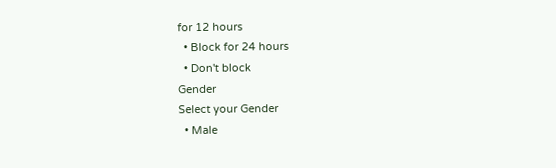for 12 hours
  • Block for 24 hours
  • Don't block
Gender
Select your Gender
  • Male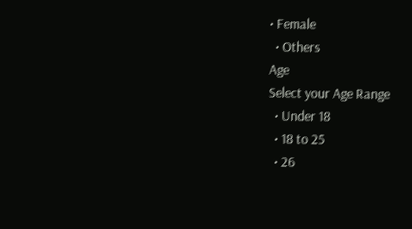• Female
  • Others
Age
Select your Age Range
  • Under 18
  • 18 to 25
  • 26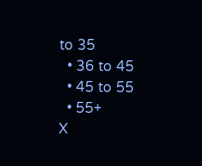to 35
  • 36 to 45
  • 45 to 55
  • 55+
X